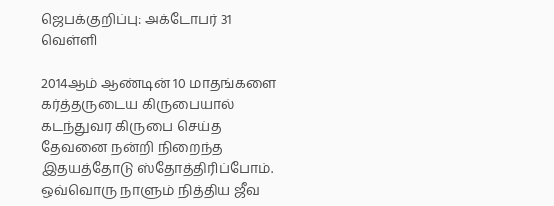ஜெபக்குறிப்பு: அக்டோபர் 31 வெள்ளி

2014ஆம் ஆண்டின் 10 மாதங்களை கர்த்தருடைய கிருபையால் கடந்துவர கிருபை செய்த தேவனை நன்றி நிறைந்த இதயத்தோடு ஸ்தோத்திரிப்போம். ஒவ்வொரு நாளும் நித்திய ஜீவ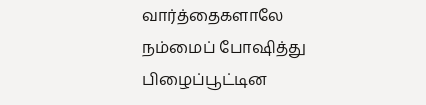வார்த்தைகளாலே நம்மைப் போஷித்து பிழைப்பூட்டின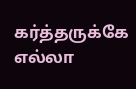கர்த்தருக்கே எல்லா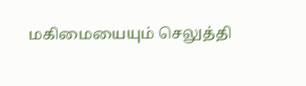மகிமையையும் செலுத்தி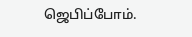ஜெபிப்போம்.